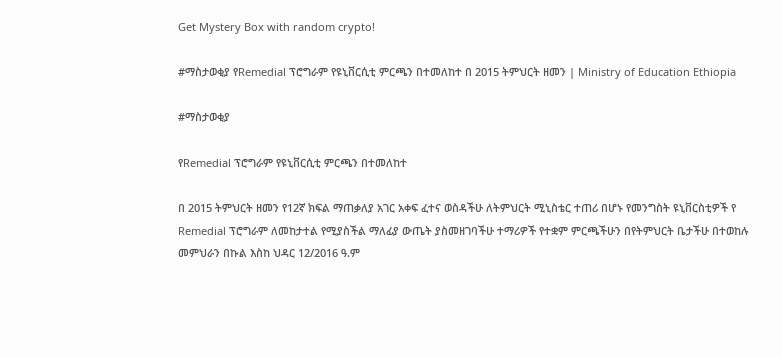Get Mystery Box with random crypto!

#ማስታወቂያ የRemedial ፕሮግራም የዩኒቨርሲቲ ምርጫን በተመለከተ በ 2015 ትምህርት ዘመን | Ministry of Education Ethiopia

#ማስታወቂያ

የRemedial ፕሮግራም የዩኒቨርሲቲ ምርጫን በተመለከተ

በ 2015 ትምህርት ዘመን የ12ኛ ክፍል ማጠቃለያ አገር አቀፍ ፈተና ወስዳችሁ ለትምህርት ሚኒስቴር ተጠሪ በሆኑ የመንግስት ዩኒቨርስቲዎች የ Remedial ፕሮግራም ለመከታተል የሚያስችል ማለፊያ ውጤት ያስመዘገባችሁ ተማሪዎች የተቋም ምርጫችሁን በየትምህርት ቤታችሁ በተወከሉ መምህራን በኩል እስከ ህዳር 12/2016 ዓ.ም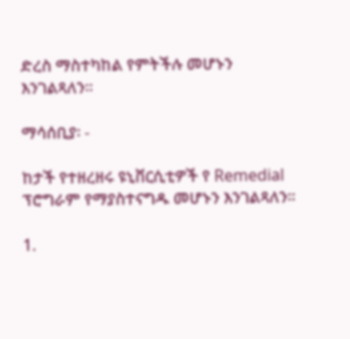ድረስ ማስተካከል የምትችሉ መሆኑን እንገልጻለን።

ማሳሰቢያ፡ -

ከታች የተዘረዘሩ ዩኒቨርሲቲዎች የ Remedial ፕሮግራም የማያስተናግዱ መሆኑን እንገልጻለን።

1.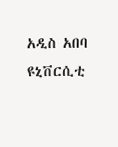አዲስ አበባ ዩኒቨርሲቲ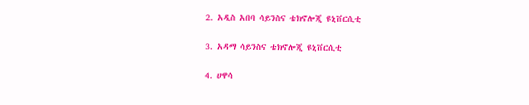2. አዲስ አበባ ሳይንስና ቴክኖሎጂ ዩኒቨርሲቲ

3. አዳማ ሳይንስና ቴክኖሎጂ ዩኒቨርሲቲ

4. ሀዋሳ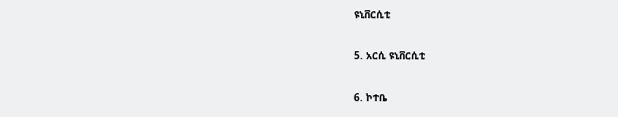ዩኒቨርሲቲ

5. አርሲ ዩኒቨርሲቲ

6. ኮተቤ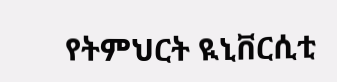የትምህርት ዪኒቨርሲቲ